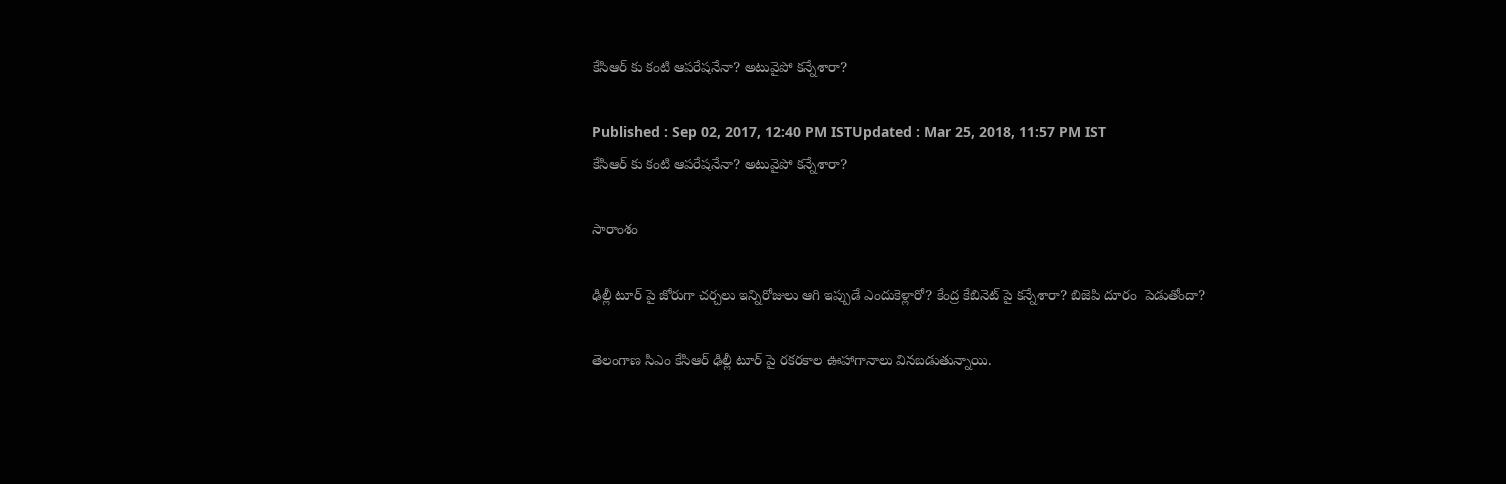కేసిఆర్ కు కంటి ఆపరేషనేనా? అటువైపో కన్నేశారా?

Published : Sep 02, 2017, 12:40 PM ISTUpdated : Mar 25, 2018, 11:57 PM IST
కేసిఆర్ కు కంటి ఆపరేషనేనా? అటువైపో కన్నేశారా?

సారాంశం

ఢిల్లీ టూర్ పై జోరుగా చర్చలు ఇన్నిరోజులు ఆగి ఇప్పుడే ఎందుకెళ్లారో? కేంద్ర కేబినెట్ పై కన్నేశారా? బిజెపి దూరం  పెడుతోందా?

తెలంగాణ సిఎం కేసిఆర్ ఢిల్లీ టూర్ పై రకరకాల ఊహాగానాలు వినబడుతున్నాయి.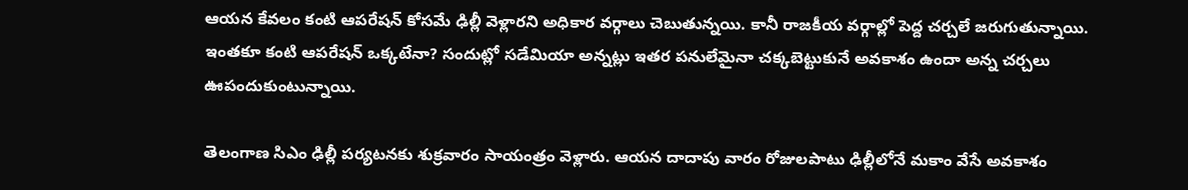ఆయన కేవలం కంటి ఆపరేషన్ కోసమే ఢిల్లీ వెళ్లారని అధికార వర్గాలు చెబుతున్నయి. కానీ రాజకీయ వర్గాల్లో పెద్ద చర్చలే జరుగుతున్నాయి. ఇంతకూ కంటి ఆపరేషన్ ఒక్కటేనా? సందుట్లో సడేమియా అన్నట్లు ఇతర పనులేమైనా చక్కబెట్టుకునే అవకాశం ఉందా అన్న చర్చలు ఊపందుకుంటున్నాయి.

తెలంగాణ సిఎం ఢిల్లీ పర్యటనకు శుక్రవారం సాయంత్రం వెళ్లారు. ఆయన దాదాపు వారం రోజులపాటు ఢిల్లీలోనే మకాం వేసే అవకాశం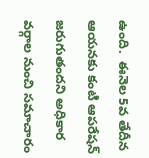ఉంది.  ఈనెల 5వ తేదీన ఆయనకు కంటి ఆపరేషన్ జరుగుతందని అధికార వర్గాల నుంచి సమాచారం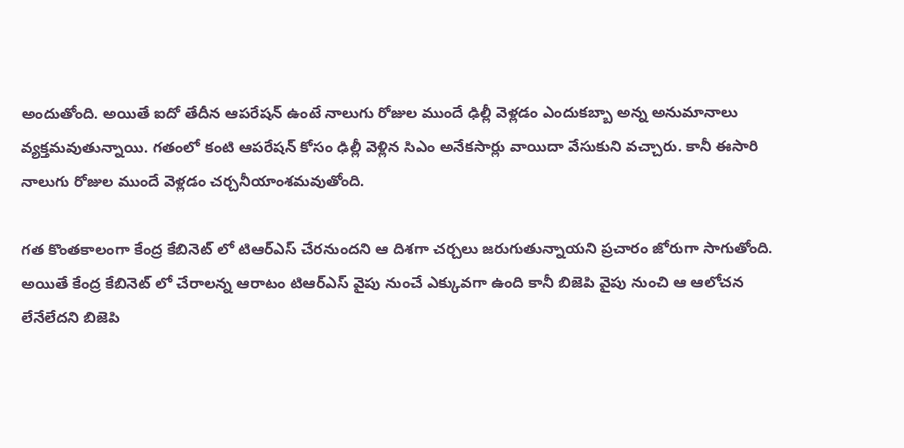అందుతోంది. అయితే ఐదో తేదీన ఆపరేషన్ ఉంటే నాలుగు రోజుల ముందే ఢిల్లీ వెళ్లడం ఎందుకబ్బా అన్న అనుమానాలు వ్యక్తమవుతున్నాయి. గతంలో కంటి ఆపరేషన్ కోసం ఢిల్లీ వెళ్లిన సిఎం అనేకసార్లు వాయిదా వేసుకుని వచ్చారు. కానీ ఈసారి నాలుగు రోజుల ముందే వెళ్లడం చర్చనీయాంశమవుతోంది.

గత కొంతకాలంగా కేంద్ర కేబినెట్ లో టిఆర్ఎస్ చేరనుందని ఆ దిశగా చర్చలు జరుగుతున్నాయని ప్రచారం జోరుగా సాగుతోంది. అయితే కేంద్ర కేబినెట్ లో చేరాలన్న ఆరాటం టిఆర్ఎస్ వైపు నుంచే ఎక్కువగా ఉంది కానీ బిజెపి వైపు నుంచి ఆ ఆలోచన లేనేలేదని బిజెపి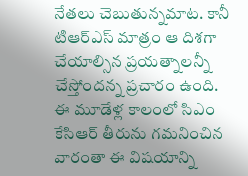నేతలు చెబుతున్నమాట. కానీ టిఆర్ఎస్ మాత్రం ఆ దిశగా చేయాల్సిన ప్రయత్నాలన్నీ చేస్తోందన్న ప్రచారం ఉంది. ఈ మూడేళ్ల కాలంలో సిఎం కేసిఆర్ తీరును గమనించిన వారంతా ఈ విషయాన్ని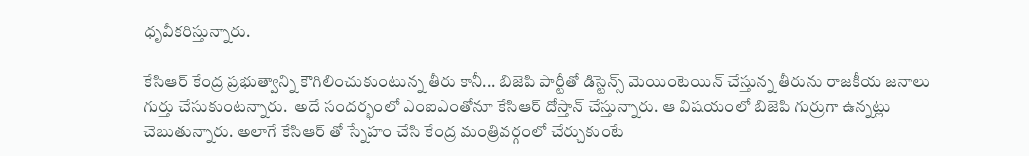ధృవీకరిస్తున్నారు.

కేసిఆర్ కేంద్ర ప్రభుత్వాన్ని కౌగిలించుకుంటున్న తీరు కానీ... బిజెపి పార్టీతో డిస్టెన్స్ మెయింటెయిన్ చేస్తున్న తీరును రాజకీయ జనాలు గుర్తు చేసుకుంటన్నారు.  అదే సందర్భంలో ఎంఐఎంతోనూ కేసిఆర్ దోస్తాన్ చేస్తున్నారు. ఆ విషయంలో బిజెపి గుర్రుగా ఉన్నట్లు చెబుతున్నారు. అలాగే కేసిఆర్ తో స్నేహం చేసి కేంద్ర మంత్రివర్గంలో చేర్చుకుంటే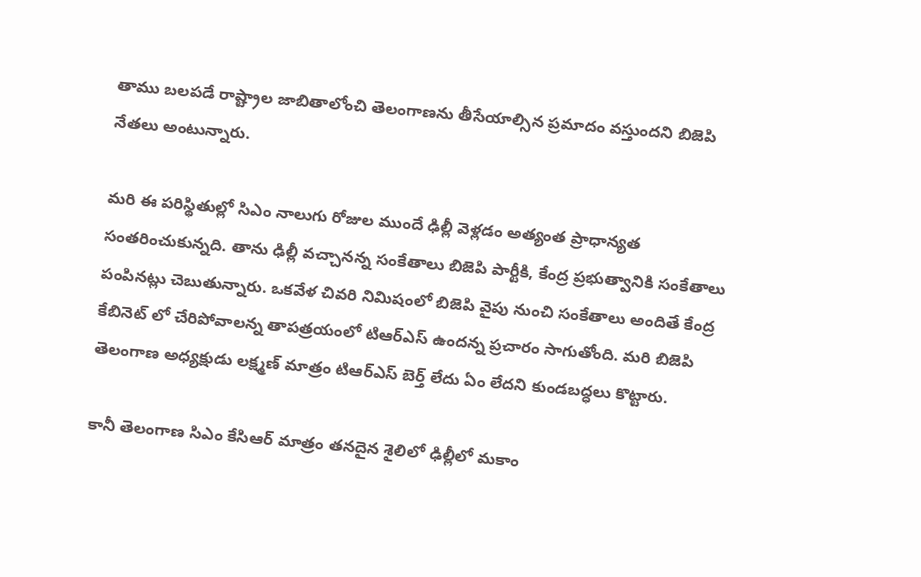తాము బలపడే రాష్ట్రాల జాబితాలోంచి తెలంగాణను తీసేయాల్సిన ప్రమాదం వస్తుందని బిజెపి నేతలు అంటున్నారు.

మరి ఈ పరిస్థితుల్లో సిఎం నాలుగు రోజుల ముందే ఢిల్లీ వెళ్లడం అత్యంత ప్రాధాన్యత సంతరించుకున్నది. తాను ఢిల్లీ వచ్చానన్న సంకేతాలు బిజెపి పార్టీకి, కేంద్ర ప్రభుత్వానికి సంకేతాలు పంపినట్లు చెబుతున్నారు. ఒకవేళ చివరి నిమిషంలో బిజెపి వైపు నుంచి సంకేతాలు అందితే కేంద్ర కేబినెట్ లో చేరిపోవాలన్న తాపత్రయంలో టిఆర్ఎస్ ఉందన్న ప్రచారం సాగుతోంది. మరి బిజెపి తెలంగాణ అధ్యక్షుడు లక్ష్మణ్ మాత్రం టిఆర్ఎస్ బెర్త్ లేదు ఏం లేదని కుండబద్ధలు కొట్టారు.

కానీ తెలంగాణ సిఎం కేసిఆర్ మాత్రం తనదైన శైలిలో ఢిల్లీలో మకాం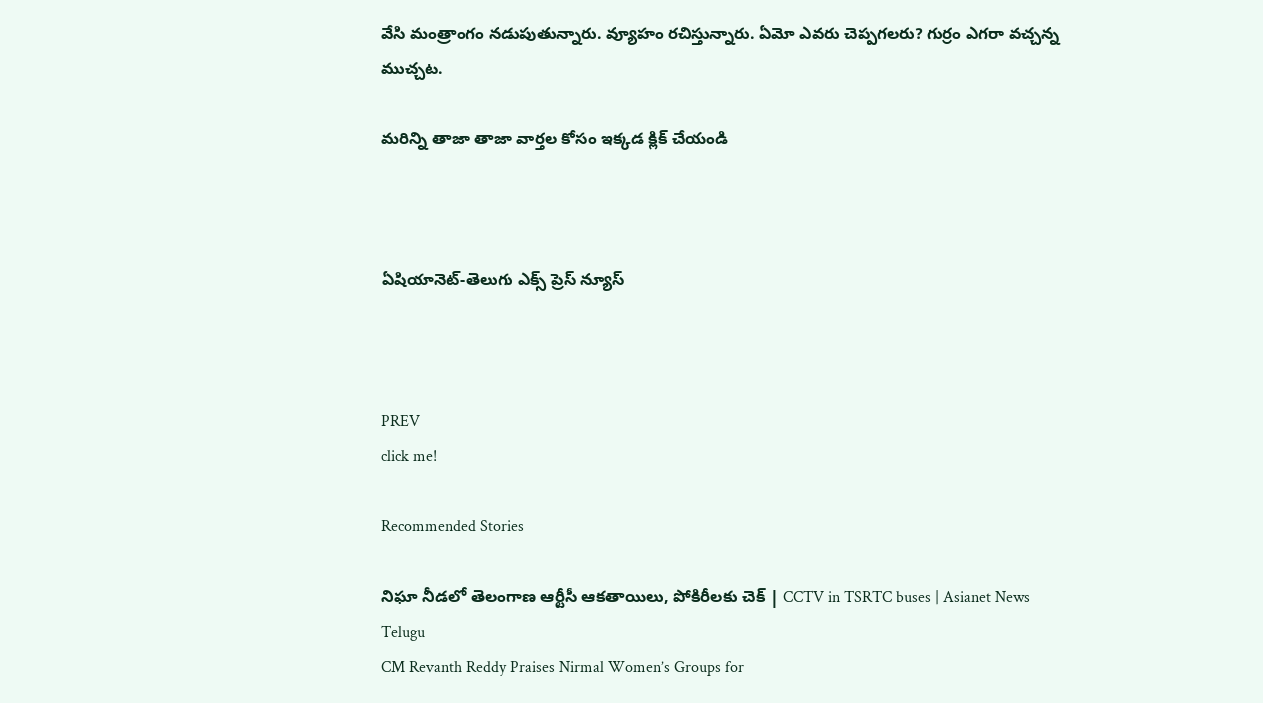వేసి మంత్రాంగం నడుపుతున్నారు. వ్యూహం రచిస్తున్నారు. ఏమో ఎవరు చెప్పగలరు? గుర్రం ఎగరా వచ్చన్న ముచ్చట.

మరిన్ని తాజా తాజా వార్తల కోసం ఇక్కడ క్లిక్ చేయండి



ఏషియానెట్-తెలుగు ఎక్స్ ప్రెస్ న్యూస్



PREV
click me!

Recommended Stories

నిఘా నీడలో తెలంగాణ ఆర్టీసీ ఆకతాయిలు, పోకిరీలకు చెక్ | CCTV in TSRTC buses | Asianet News Telugu
CM Revanth Reddy Praises Nirmal Women’s Groups for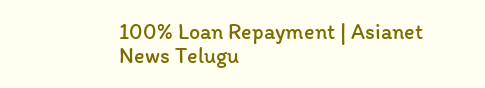100% Loan Repayment | Asianet News Telugu